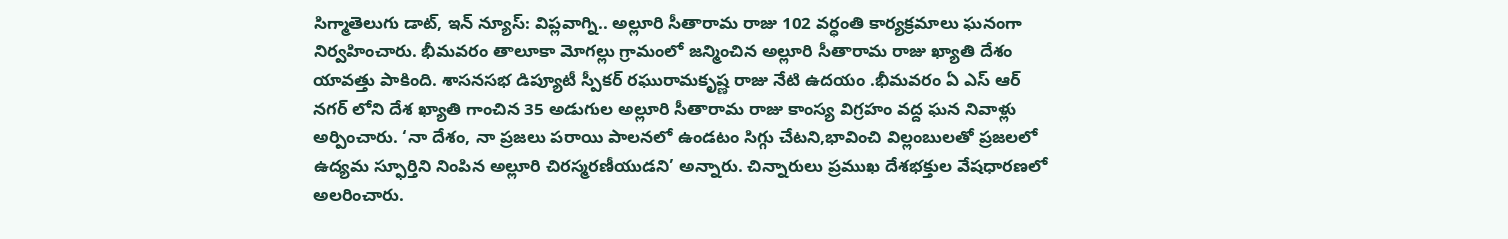సిగ్మాతెలుగు డాట్, ఇన్ న్యూస్: విప్లవాగ్ని.. అల్లూరి సీతారామ రాజు 102 వర్ధంతి కార్యక్రమాలు ఘనంగా నిర్వహించారు. భీమవరం తాలూకా మోగల్లు గ్రామంలో జన్మించిన అల్లూరి సీతారామ రాజు ఖ్యాతి దేశం యావత్తు పాకింది. శాసనసభ డిప్యూటీ స్పీకర్ రఘురామకృష్ణ రాజు నేటి ఉదయం .భీమవరం ఏ ఎస్ ఆర్ నగర్ లోని దేశ ఖ్యాతి గాంచిన 35 అడుగుల అల్లూరి సీతారామ రాజు కాంస్య విగ్రహం వద్ద ఘన నివాళ్లు అర్పించారు. ‘నా దేశం, నా ప్రజలు పరాయి పాలనలో ఉండటం సిగ్గు చేటని,భావించి విల్లంబులతో ప్రజలలో ఉద్యమ స్ఫూర్తిని నింపిన అల్లూరి చిరస్మరణీయుడని’ అన్నారు. చిన్నారులు ప్రముఖ దేశభక్తుల వేషధారణలో అలరించారు.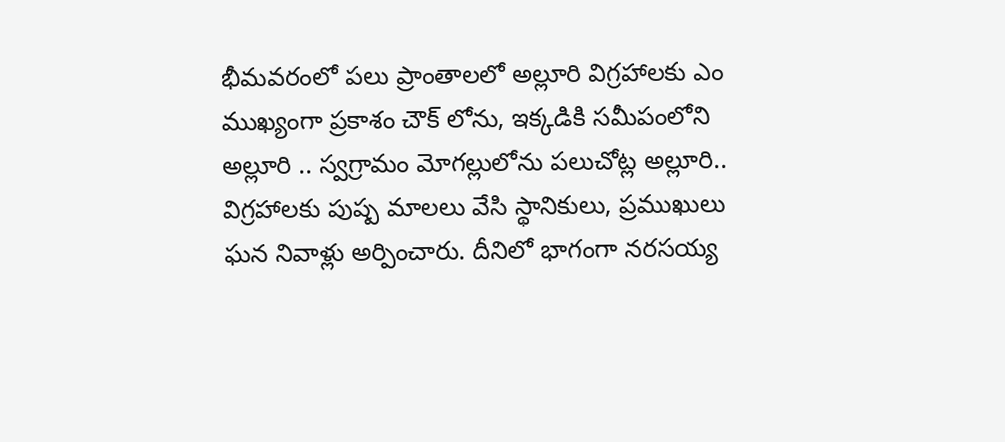భీమవరంలో పలు ప్రాంతాలలో అల్లూరి విగ్రహాలకు ఎం ముఖ్యంగా ప్రకాశం చౌక్ లోను, ఇక్కడికి సమీపంలోని అల్లూరి .. స్వగ్రామం మోగల్లులోను పలుచోట్ల అల్లూరి.. విగ్రహాలకు పుష్ప మాలలు వేసి స్థానికులు, ప్రముఖులు ఘన నివాళ్లు అర్పించారు. దీనిలో భాగంగా నరసయ్య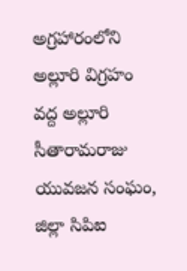అగ్రహారంలోని అల్లూరి విగ్రహం వద్ద అల్లూరి సీతారామరాజు యువజన సంఘం, జిల్లా సిపిఐ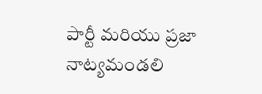పార్టీ మరియు ప్రజా నాట్యమండలి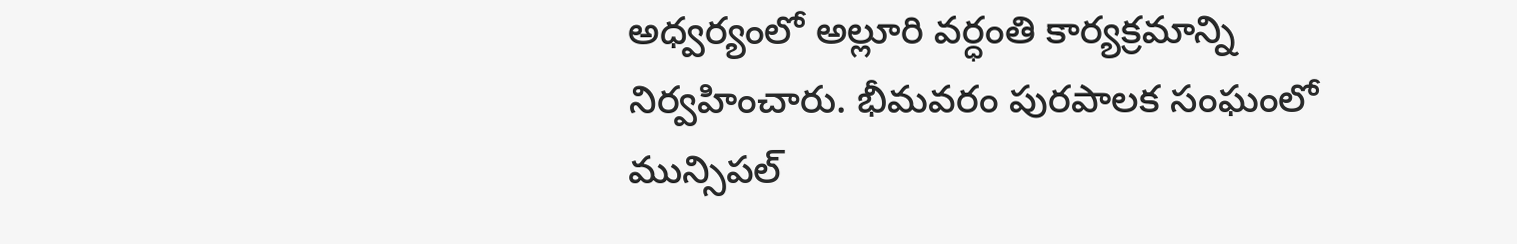అధ్వర్యంలో అల్లూరి వర్ధంతి కార్యక్రమాన్ని నిర్వహించారు. భీమవరం పురపాలక సంఘంలో మున్సిపల్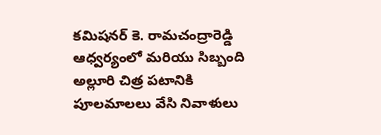కమిషనర్ కె. రామచంద్రారెడ్డి ఆధ్వర్యంలో మరియు సిబ్బంది అల్లూరి చిత్ర పటానికి పూలమాలలు వేసి నివాళులు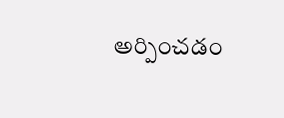అర్పించడం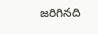జరిగినది